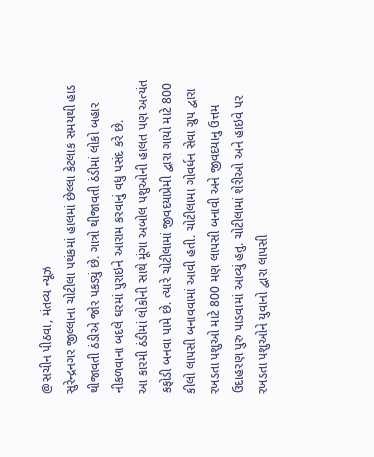@સચીન પીઠવા, મંતવ્ય ન્યૂઝ
સુરેન્દ્રનગર જીલ્લાના ચોટીલા પથંકમાં હાલમાં છેલ્લા કેટલાક સમયથી હાડ થીજાવતી ઠંડીએ જોર પકડ્યું છે. ગાત્રો થીજાવતી ઠંડીમાં લોકો બહાર નીકળવાના બદલે ઘરમાં પુરાઇને આરામ કરવાનું વધુ પસંદ કરે છે.
આ કારમી ઠંડીમાં લોકોની સાથે મૂંગા અબોલ પશુઓની હાલત પણ અત્યંત કફોડી બનવા પામે છે. ત્યારે ચોટીલામાં જીવદયાપ્રેમી દ્વારા ગાયો માટે 800 કીલો લાપસી બનાવવામાં આવી હતી. ચોટીલામા ગોવર્ધન સેવા ગ્રુપ દ્વારા રખડતા પશુઓ માટે 800 મણ લાપસી બનાવી અને જીવદયાનુ ઉત્તમ ઉદાહરણ પુરુ પાડવામાં આવ્યું હતુ. ચોટીલામાં શેરીઓ અને હાઇવે પર રખડતા પશુઓને યુવાનો દ્વારા લાપસી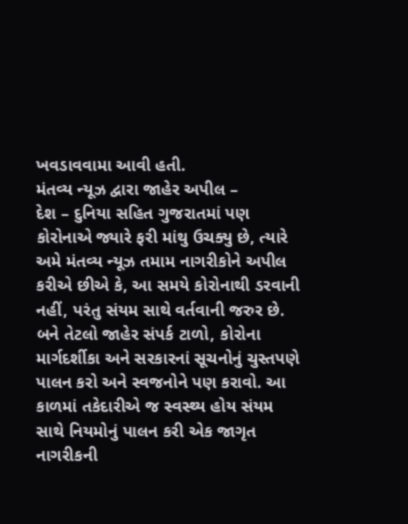ખવડાવવામા આવી હતી.
મંતવ્ય ન્યૂઝ દ્વારા જાહેર અપીલ –
દેશ – દુનિયા સહિત ગુજરાતમાં પણ કોરોનાએ જ્યારે ફરી માંથુ ઉચક્યુ છે, ત્યારે અમે મંતવ્ય ન્યૂઝ તમામ નાગરીકોને અપીલ કરીએ છીએ કે, આ સમયે કોરોનાથી ડરવાની નહીં, પરંતુ સંયમ સાથે વર્તવાની જરુર છે. બને તેટલો જાહેર સંપર્ક ટાળો, કોરોના માર્ગદર્શીકા અને સરકારનાં સૂચનોનું ચુસ્તપણે પાલન કરો અને સ્વજનોને પણ કરાવો. આ કાળમાં તકેદારીએ જ સ્વસ્થ્ય હોય સંયમ સાથે નિયમોનું પાલન કરી એક જાગૃત નાગરીકની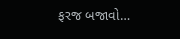ફરજ બજાવો…